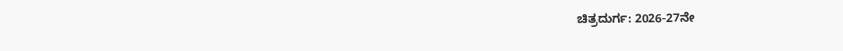ಚಿತ್ರದುರ್ಗ: 2026-27ನೇ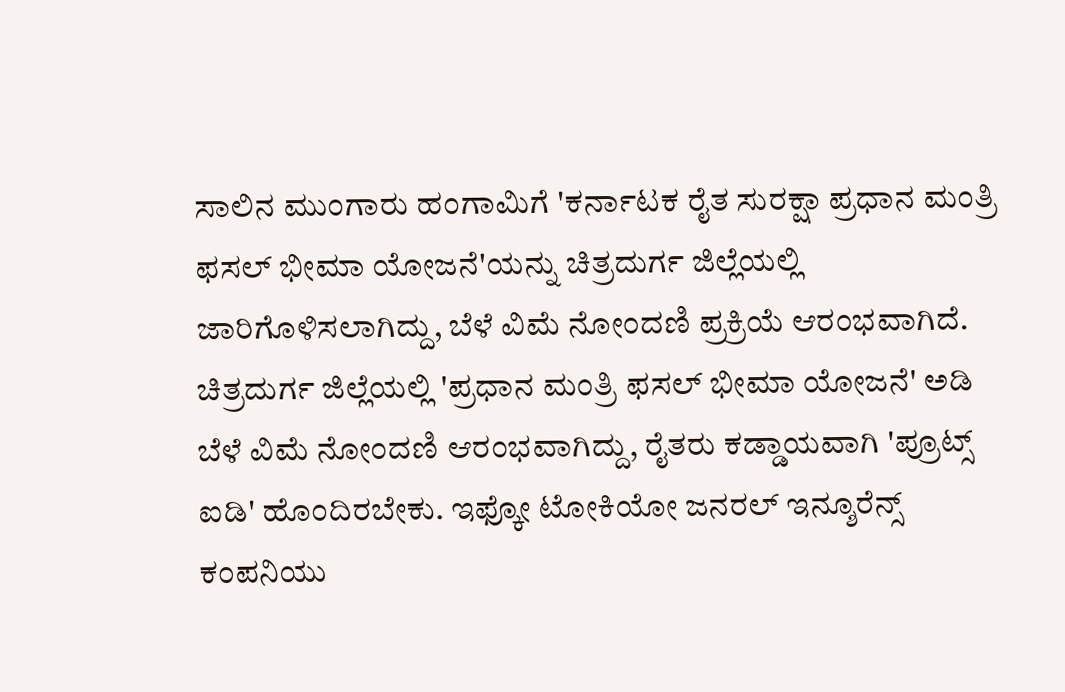ಸಾಲಿನ ಮುಂಗಾರು ಹಂಗಾಮಿಗೆ 'ಕರ್ನಾಟಕ ರೈತ ಸುರಕ್ಷಾ ಪ್ರಧಾನ ಮಂತ್ರಿ ಫಸಲ್ ಭೀಮಾ ಯೋಜನೆ'ಯನ್ನು ಚಿತ್ರದುರ್ಗ ಜಿಲ್ಲೆಯಲ್ಲಿ ಜಾರಿಗೊಳಿಸಲಾಗಿದ್ದು, ಬೆಳೆ ವಿಮೆ ನೋಂದಣಿ ಪ್ರಕ್ರಿಯೆ ಆರಂಭವಾಗಿದೆ. ಚಿತ್ರದುರ್ಗ ಜಿಲ್ಲೆಯಲ್ಲಿ 'ಪ್ರಧಾನ ಮಂತ್ರಿ ಫಸಲ್ ಭೀಮಾ ಯೋಜನೆ' ಅಡಿ ಬೆಳೆ ವಿಮೆ ನೋಂದಣಿ ಆರಂಭವಾಗಿದ್ದು, ರೈತರು ಕಡ್ಡಾಯವಾಗಿ 'ಪ್ರೂಟ್ಸ್ ಐಡಿ' ಹೊಂದಿರಬೇಕು. ಇಫ್ಕೋ ಟೋಕಿಯೋ ಜನರಲ್ ಇನ್ಶೂರೆನ್ಸ್ ಕಂಪನಿಯು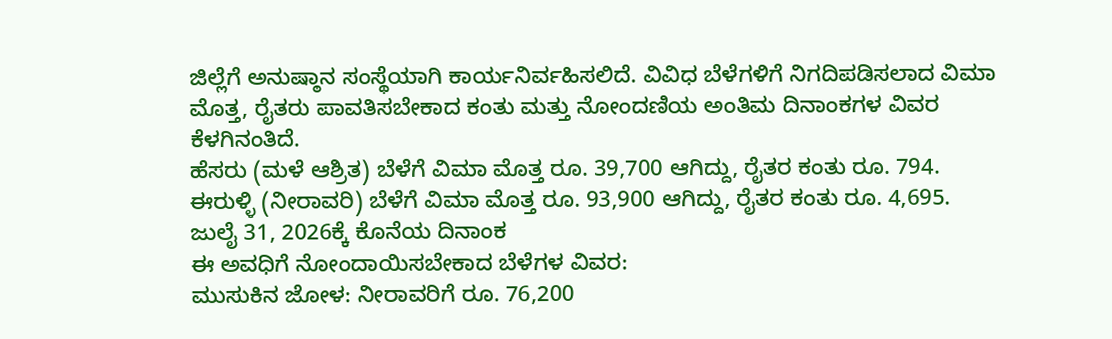ಜಿಲ್ಲೆಗೆ ಅನುಷ್ಠಾನ ಸಂಸ್ಥೆಯಾಗಿ ಕಾರ್ಯನಿರ್ವಹಿಸಲಿದೆ. ವಿವಿಧ ಬೆಳೆಗಳಿಗೆ ನಿಗದಿಪಡಿಸಲಾದ ವಿಮಾ ಮೊತ್ತ, ರೈತರು ಪಾವತಿಸಬೇಕಾದ ಕಂತು ಮತ್ತು ನೋಂದಣಿಯ ಅಂತಿಮ ದಿನಾಂಕಗಳ ವಿವರ ಕೆಳಗಿನಂತಿದೆ.
ಹೆಸರು (ಮಳೆ ಆಶ್ರಿತ) ಬೆಳೆಗೆ ವಿಮಾ ಮೊತ್ತ ರೂ. 39,700 ಆಗಿದ್ದು, ರೈತರ ಕಂತು ರೂ. 794.
ಈರುಳ್ಳಿ (ನೀರಾವರಿ) ಬೆಳೆಗೆ ವಿಮಾ ಮೊತ್ತ ರೂ. 93,900 ಆಗಿದ್ದು, ರೈತರ ಕಂತು ರೂ. 4,695.
ಜುಲೈ 31, 2026ಕ್ಕೆ ಕೊನೆಯ ದಿನಾಂಕ
ಈ ಅವಧಿಗೆ ನೋಂದಾಯಿಸಬೇಕಾದ ಬೆಳೆಗಳ ವಿವರ:
ಮುಸುಕಿನ ಜೋಳ: ನೀರಾವರಿಗೆ ರೂ. 76,200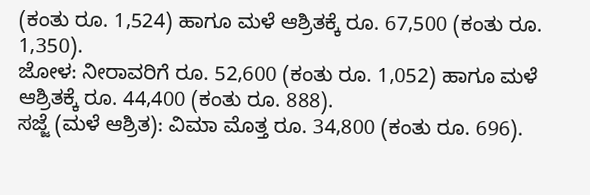(ಕಂತು ರೂ. 1,524) ಹಾಗೂ ಮಳೆ ಆಶ್ರಿತಕ್ಕೆ ರೂ. 67,500 (ಕಂತು ರೂ. 1,350).
ಜೋಳ: ನೀರಾವರಿಗೆ ರೂ. 52,600 (ಕಂತು ರೂ. 1,052) ಹಾಗೂ ಮಳೆ ಆಶ್ರಿತಕ್ಕೆ ರೂ. 44,400 (ಕಂತು ರೂ. 888).
ಸಜ್ಜೆ (ಮಳೆ ಆಶ್ರಿತ): ವಿಮಾ ಮೊತ್ತ ರೂ. 34,800 (ಕಂತು ರೂ. 696).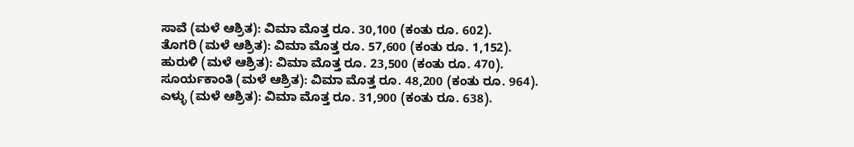ಸಾವೆ (ಮಳೆ ಆಶ್ರಿತ): ವಿಮಾ ಮೊತ್ತ ರೂ. 30,100 (ಕಂತು ರೂ. 602).
ತೊಗರಿ (ಮಳೆ ಆಶ್ರಿತ): ವಿಮಾ ಮೊತ್ತ ರೂ. 57,600 (ಕಂತು ರೂ. 1,152).
ಹುರುಳಿ (ಮಳೆ ಆಶ್ರಿತ): ವಿಮಾ ಮೊತ್ತ ರೂ. 23,500 (ಕಂತು ರೂ. 470).
ಸೂರ್ಯಕಾಂತಿ (ಮಳೆ ಆಶ್ರಿತ): ವಿಮಾ ಮೊತ್ತ ರೂ. 48,200 (ಕಂತು ರೂ. 964).
ಎಳ್ಳು (ಮಳೆ ಆಶ್ರಿತ): ವಿಮಾ ಮೊತ್ತ ರೂ. 31,900 (ಕಂತು ರೂ. 638).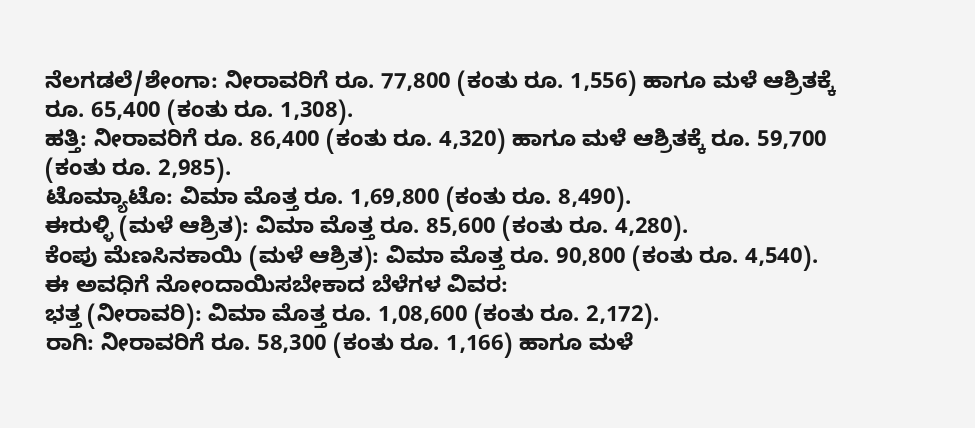ನೆಲಗಡಲೆ/ಶೇಂಗಾ: ನೀರಾವರಿಗೆ ರೂ. 77,800 (ಕಂತು ರೂ. 1,556) ಹಾಗೂ ಮಳೆ ಆಶ್ರಿತಕ್ಕೆ ರೂ. 65,400 (ಕಂತು ರೂ. 1,308).
ಹತ್ತಿ: ನೀರಾವರಿಗೆ ರೂ. 86,400 (ಕಂತು ರೂ. 4,320) ಹಾಗೂ ಮಳೆ ಆಶ್ರಿತಕ್ಕೆ ರೂ. 59,700 (ಕಂತು ರೂ. 2,985).
ಟೊಮ್ಯಾಟೊ: ವಿಮಾ ಮೊತ್ತ ರೂ. 1,69,800 (ಕಂತು ರೂ. 8,490).
ಈರುಳ್ಳಿ (ಮಳೆ ಆಶ್ರಿತ): ವಿಮಾ ಮೊತ್ತ ರೂ. 85,600 (ಕಂತು ರೂ. 4,280).
ಕೆಂಪು ಮೆಣಸಿನಕಾಯಿ (ಮಳೆ ಆಶ್ರಿತ): ವಿಮಾ ಮೊತ್ತ ರೂ. 90,800 (ಕಂತು ರೂ. 4,540).
ಈ ಅವಧಿಗೆ ನೋಂದಾಯಿಸಬೇಕಾದ ಬೆಳೆಗಳ ವಿವರ:
ಭತ್ತ (ನೀರಾವರಿ): ವಿಮಾ ಮೊತ್ತ ರೂ. 1,08,600 (ಕಂತು ರೂ. 2,172).
ರಾಗಿ: ನೀರಾವರಿಗೆ ರೂ. 58,300 (ಕಂತು ರೂ. 1,166) ಹಾಗೂ ಮಳೆ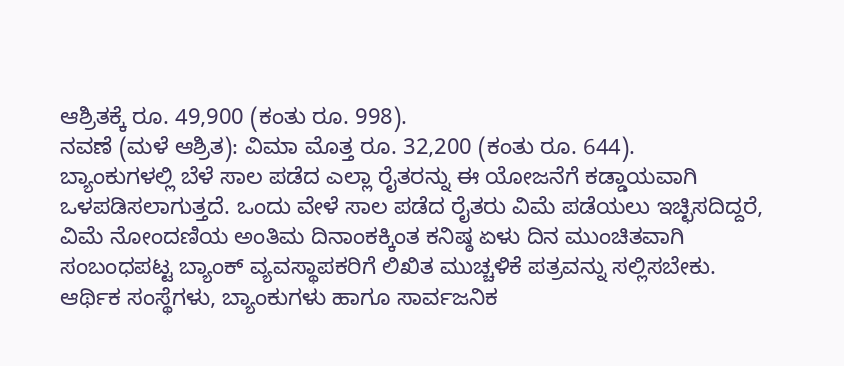ಆಶ್ರಿತಕ್ಕೆ ರೂ. 49,900 (ಕಂತು ರೂ. 998).
ನವಣೆ (ಮಳೆ ಆಶ್ರಿತ): ವಿಮಾ ಮೊತ್ತ ರೂ. 32,200 (ಕಂತು ರೂ. 644).
ಬ್ಯಾಂಕುಗಳಲ್ಲಿ ಬೆಳೆ ಸಾಲ ಪಡೆದ ಎಲ್ಲಾ ರೈತರನ್ನು ಈ ಯೋಜನೆಗೆ ಕಡ್ಡಾಯವಾಗಿ ಒಳಪಡಿಸಲಾಗುತ್ತದೆ. ಒಂದು ವೇಳೆ ಸಾಲ ಪಡೆದ ರೈತರು ವಿಮೆ ಪಡೆಯಲು ಇಚ್ಛಿಸದಿದ್ದರೆ, ವಿಮೆ ನೋಂದಣಿಯ ಅಂತಿಮ ದಿನಾಂಕಕ್ಕಿಂತ ಕನಿಷ್ಠ ಏಳು ದಿನ ಮುಂಚಿತವಾಗಿ ಸಂಬಂಧಪಟ್ಟ ಬ್ಯಾಂಕ್ ವ್ಯವಸ್ಥಾಪಕರಿಗೆ ಲಿಖಿತ ಮುಚ್ಚಳಿಕೆ ಪತ್ರವನ್ನು ಸಲ್ಲಿಸಬೇಕು. ಆರ್ಥಿಕ ಸಂಸ್ಥೆಗಳು, ಬ್ಯಾಂಕುಗಳು ಹಾಗೂ ಸಾರ್ವಜನಿಕ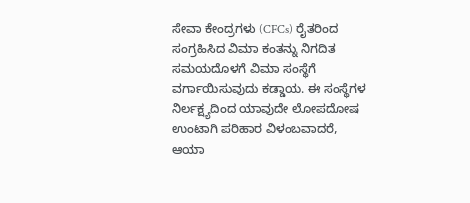ಸೇವಾ ಕೇಂದ್ರಗಳು (CFCs) ರೈತರಿಂದ ಸಂಗ್ರಹಿಸಿದ ವಿಮಾ ಕಂತನ್ನು ನಿಗದಿತ ಸಮಯದೊಳಗೆ ವಿಮಾ ಸಂಸ್ಥೆಗೆ ವರ್ಗಾಯಿಸುವುದು ಕಡ್ಡಾಯ. ಈ ಸಂಸ್ಥೆಗಳ ನಿರ್ಲಕ್ಷ್ಯದಿಂದ ಯಾವುದೇ ಲೋಪದೋಷ ಉಂಟಾಗಿ ಪರಿಹಾರ ವಿಳಂಬವಾದರೆ, ಆಯಾ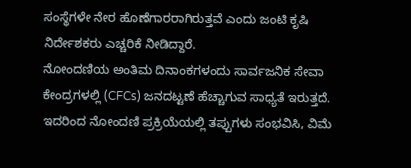ಸಂಸ್ಥೆಗಳೇ ನೇರ ಹೊಣೆಗಾರರಾಗಿರುತ್ತವೆ ಎಂದು ಜಂಟಿ ಕೃಷಿ ನಿರ್ದೇಶಕರು ಎಚ್ಚರಿಕೆ ನೀಡಿದ್ದಾರೆ.
ನೋಂದಣಿಯ ಅಂತಿಮ ದಿನಾಂಕಗಳಂದು ಸಾರ್ವಜನಿಕ ಸೇವಾ ಕೇಂದ್ರಗಳಲ್ಲಿ (CFCs) ಜನದಟ್ಟಣೆ ಹೆಚ್ಚಾಗುವ ಸಾಧ್ಯತೆ ಇರುತ್ತದೆ. ಇದರಿಂದ ನೋಂದಣಿ ಪ್ರಕ್ರಿಯೆಯಲ್ಲಿ ತಪ್ಪುಗಳು ಸಂಭವಿಸಿ, ವಿಮೆ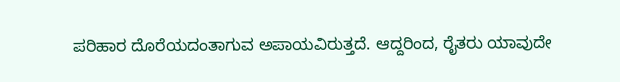ಪರಿಹಾರ ದೊರೆಯದಂತಾಗುವ ಅಪಾಯವಿರುತ್ತದೆ. ಆದ್ದರಿಂದ, ರೈತರು ಯಾವುದೇ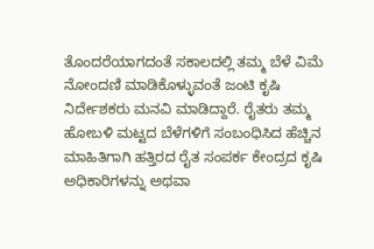ತೊಂದರೆಯಾಗದಂತೆ ಸಕಾಲದಲ್ಲಿ ತಮ್ಮ ಬೆಳೆ ವಿಮೆ ನೋಂದಣಿ ಮಾಡಿಕೊಳ್ಳುವಂತೆ ಜಂಟಿ ಕೃಷಿ ನಿರ್ದೇಶಕರು ಮನವಿ ಮಾಡಿದ್ದಾರೆ. ರೈತರು ತಮ್ಮ ಹೋಬಳಿ ಮಟ್ಟದ ಬೆಳೆಗಳಿಗೆ ಸಂಬಂಧಿಸಿದ ಹೆಚ್ಚಿನ ಮಾಹಿತಿಗಾಗಿ ಹತ್ತಿರದ ರೈತ ಸಂಪರ್ಕ ಕೇಂದ್ರದ ಕೃಷಿ ಅಧಿಕಾರಿಗಳನ್ನು ಅಥವಾ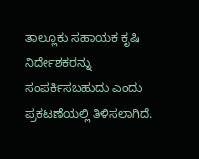ತಾಲ್ಲೂಕು ಸಹಾಯಕ ಕೃಷಿ ನಿರ್ದೇಶಕರನ್ನು ಸಂಪರ್ಕಿಸಬಹುದು ಎಂದು ಪ್ರಕಟಣೆಯಲ್ಲಿ ತಿಳಿಸಲಾಗಿದೆ.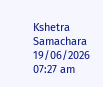Kshetra Samachara
19/06/2026 07:27 am